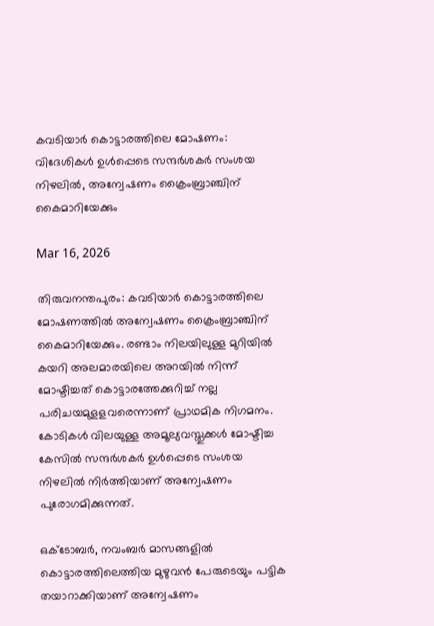കവടിയാര്‍ കൊട്ടാരത്തിലെ മോഷണം: വിദേശികള്‍ ഉള്‍പ്പെടെ സന്ദര്‍ശകർ സംശയ നിഴലില്‍, അന്വേഷണം ക്രൈംബ്രാഞ്ചിന് കൈമാറിയേക്കും

Mar 16, 2026

തിരുവനന്തപുരം: കവടിയാര്‍ കൊട്ടാരത്തിലെ മോഷണത്തില്‍ അന്വേഷണം ക്രൈംബ്രാഞ്ചിന് കൈമാറിയേക്കും. രണ്ടാം നിലയിലുള്ള മുറിയില്‍ കയറി അലമാരയിലെ അറയില്‍ നിന്ന് മോഷ്ടിച്ചത് കൊട്ടാരത്തേക്കുറിച്ച് നല്ല പരിചയമുളളവരെന്നാണ് പ്രാഥമിക നിഗമനം. കോടികള്‍ വിലയുള്ള അമൂല്യവസ്തുക്കള്‍ മോഷ്ടിച്ച കേസില്‍ സന്ദര്‍ശകര്‍ ഉള്‍പ്പെടെ സംശയ നിഴലില്‍ നിര്‍ത്തിയാണ് അന്വേഷണം പുരോഗമിക്കുന്നത്.

ഒക്ടോബര്‍, നവംബര്‍ മാസങ്ങളില്‍ കൊട്ടാരത്തിലെത്തിയ മുഴുവന്‍ പേരുടെയും പട്ടിക തയാറാക്കിയാണ് അന്വേഷണം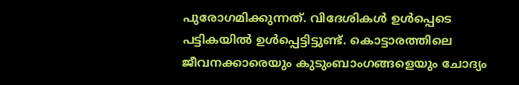പുരോഗമിക്കുന്നത്. വിദേശികള്‍ ഉള്‍പ്പെടെ പട്ടികയില്‍ ഉള്‍പ്പെട്ടിട്ടുണ്ട്. കൊട്ടാരത്തിലെ ജീവനക്കാരെയും കുടുംബാംഗങ്ങളെയും ചോദ്യം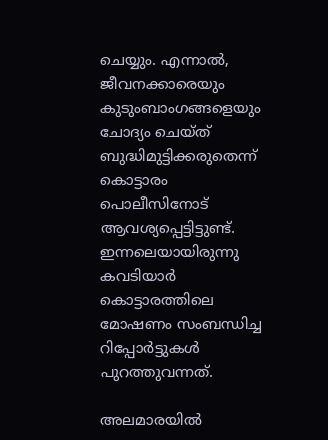ചെയ്യും. എന്നാല്‍, ജീവനക്കാരെയും കുടുംബാംഗങ്ങളെയും ചോദ്യം ചെയ്ത് ബുദ്ധിമുട്ടിക്കരുതെന്ന് കൊട്ടാരം പൊലീസിനോട് ആവശ്യപ്പെട്ടിട്ടുണ്ട്. ഇന്നലെയായിരുന്നു കവടിയാര്‍ കൊട്ടാരത്തിലെ മോഷണം സംബന്ധിച്ച റിപ്പോര്‍ട്ടുകള്‍ പുറത്തുവന്നത്.

അലമാരയില്‍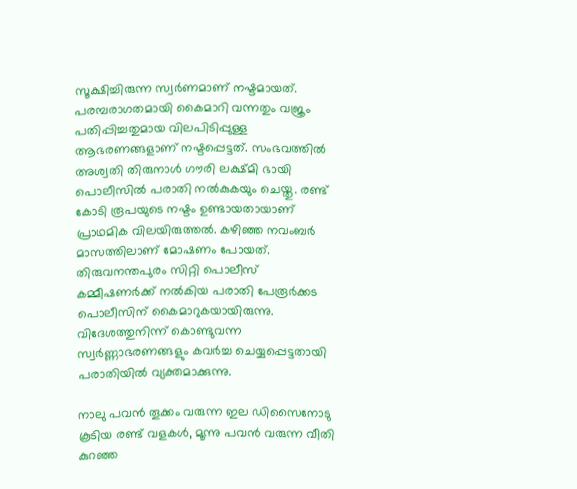സൂക്ഷിച്ചിരുന്ന സ്വര്‍ണമാണ് നഷ്ടമായത്. പരമ്പരാഗതമായി കൈമാറി വന്നതും വജ്രം പതിപ്പിച്ചതുമായ വിലപിടിപ്പുള്ള ആഭരണങ്ങളാണ് നഷ്ടപ്പെട്ടത്. സംഭവത്തില്‍ അശ്വതി തിരുനാള്‍ ഗൗരി ലക്ഷ്മി ഭായി പൊലീസില്‍ പരാതി നല്‍കുകയും ചെയ്തു. രണ്ട് കോടി രൂപയുടെ നഷ്ടം ഉണ്ടായതായാണ് പ്രാഥമിക വിലയിരുത്തല്‍. കഴിഞ്ഞ നവംബര്‍ മാസത്തിലാണ് മോഷണം പോയത്. തിരുവനന്തപുരം സിറ്റി പൊലീസ് കമ്മീഷണര്‍ക്ക് നല്‍കിയ പരാതി പേരൂര്‍ക്കട പൊലീസിന് കൈമാറുകയായിരുന്നു. വിദേശത്തുനിന്ന് കൊണ്ടുവന്ന സ്വര്‍ണ്ണാഭരണങ്ങളും കവര്‍ച്ച ചെയ്യപ്പെട്ടതായി പരാതിയില്‍ വ്യക്തമാക്കുന്നു.

നാലു പവന്‍ തൂക്കം വരുന്ന ഇല ഡിസൈനോടു കൂടിയ രണ്ട് വളകള്‍, മൂന്നു പവന്‍ വരുന്ന വീതി കുറഞ്ഞ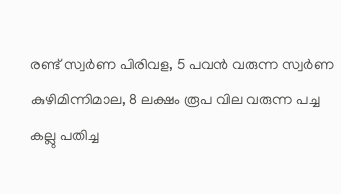രണ്ട് സ്വര്‍ണ പിരിവള, 5 പവന്‍ വരുന്ന സ്വര്‍ണ കുഴിമിന്നിമാല, 8 ലക്ഷം രൂപ വില വരുന്ന പച്ച കല്ലു പതിച്ച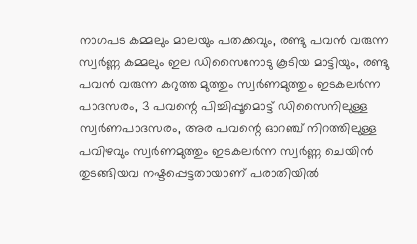നാഗപട കമ്മലും മാലയും പതക്കവും, രണ്ടു പവന്‍ വരുന്ന സ്വര്‍ണ്ണ കമ്മലും ഇല ഡിസൈനോടു കൂടിയ മാട്ടിയും, രണ്ടു പവന്‍ വരുന്ന കറുത്ത മുത്തും സ്വര്‍ണമുത്തും ഇടകലര്‍ന്ന പാദസരം, 3 പവന്റെ പിച്ചിപ്പൂമൊട്ട് ഡിസൈനിലുള്ള സ്വര്‍ണപാദസരം, അര പവന്റെ ഓറഞ്ച് നിറത്തിലുള്ള പവിഴവും സ്വര്‍ണമുത്തും ഇടകലര്‍ന്ന സ്വര്‍ണ്ണ ചെയിന്‍ തുടങ്ങിയവ നഷ്ടപ്പെട്ടതായാണ് പരാതിയില്‍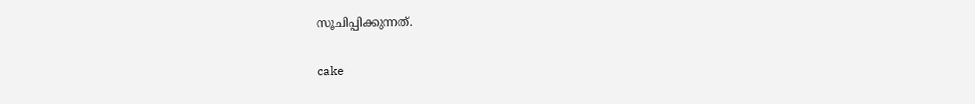സൂചിപ്പിക്കുന്നത്.

cake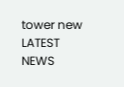tower new
LATEST NEWS